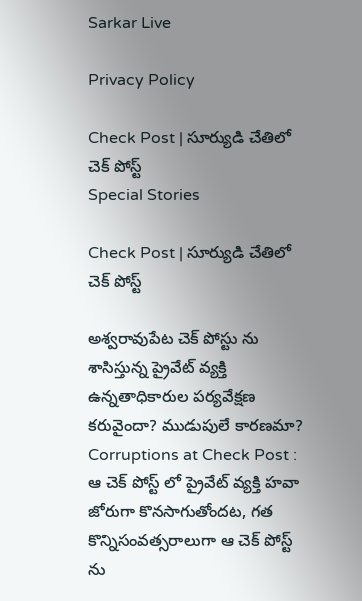Sarkar Live

Privacy Policy

Check Post | సూర్యుడి చేతిలో చెక్ పోస్ట్
Special Stories

Check Post | సూర్యుడి చేతిలో చెక్ పోస్ట్

అశ్వరావుపేట చెక్ పోస్టు ను శాసిస్తున్న ప్రైవేట్ వ్యక్తి ఉన్నతాధికారుల పర్యవేక్షణ కరువైందా? ముడుపులే కారణమా? Corruptions at Check Post : ఆ చెక్ పోస్ట్ లో ప్రైవేట్ వ్యక్తి హవా జోరుగా కొనసాగుతోందట, గత కొన్నిసంవత్సరాలుగా ఆ చెక్ పోస్ట్ ను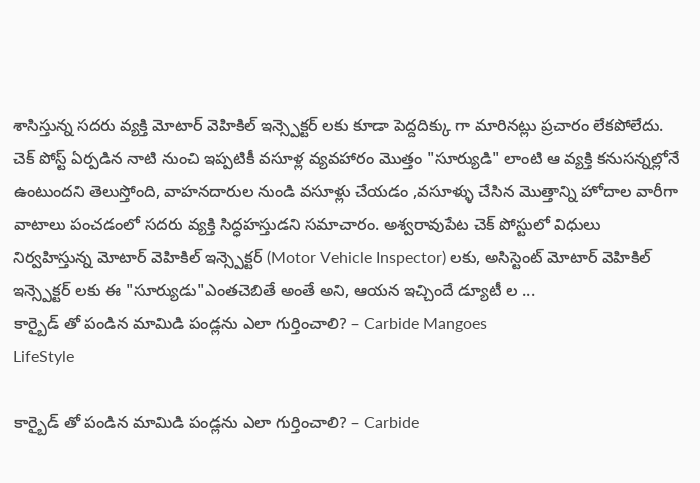శాసిస్తున్న సదరు వ్యక్తి మోటార్ వెహికిల్ ఇన్స్పెక్టర్ లకు కూడా పెద్దదిక్కు గా మారినట్లు ప్రచారం లేకపోలేదు. చెక్ పోస్ట్ ఏర్పడిన నాటి నుంచి ఇప్పటికీ వసూళ్ల వ్యవహారం మొత్తం "సూర్యుడి" లాంటి ఆ వ్యక్తి కనుసన్నల్లోనే ఉంటుందని తెలుస్తోంది, వాహనదారుల నుండి వసూళ్లు చేయడం ,వసూళ్ళు చేసిన మొత్తాన్ని హోదాల వారీగా వాటాలు పంచడంలో సదరు వ్యక్తి సిద్ధహస్తుడని సమాచారం. అశ్వరావుపేట చెక్ పోస్టులో విధులు నిర్వహిస్తున్న మోటార్ వెహికిల్ ఇన్స్పెక్టర్ (Motor Vehicle Inspector) లకు, అసిస్టెంట్ మోటార్ వెహికిల్ ఇన్స్పెక్టర్ లకు ఈ "సూర్యుడు"ఎంతచెబితే అంతే అని, ఆయన ఇచ్చిందే డ్యూటీ ల ...
కార్బైడ్ తో పండిన మామిడి పండ్లను ఎలా గుర్తించాలి? – Carbide Mangoes
LifeStyle

కార్బైడ్ తో పండిన మామిడి పండ్లను ఎలా గుర్తించాలి? – Carbide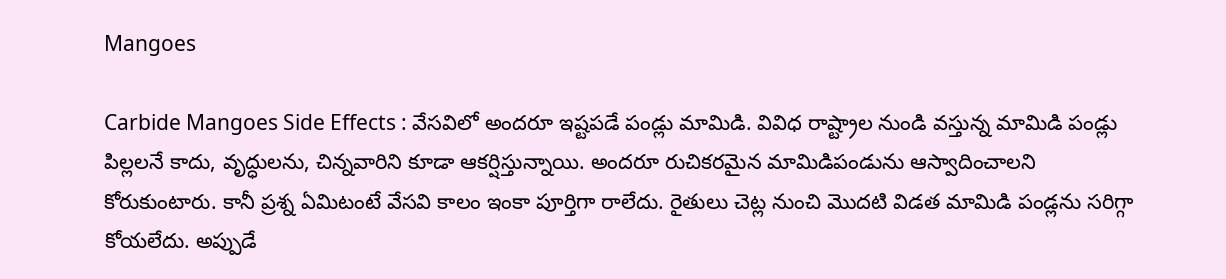Mangoes

Carbide Mangoes Side Effects : వేసవిలో అందరూ ఇష్టపడే పండ్లు మామిడి. వివిధ రాష్ట్రాల నుండి వస్తున్న మామిడి పండ్లు పిల్లలనే కాదు, వృద్ధులను, చిన్నవారిని కూడా ఆకర్షిస్తున్నాయి. అందరూ రుచికరమైన మామిడిపండును ఆస్వాదించాలని కోరుకుంటారు. కానీ ప్రశ్న ఏమిటంటే వేసవి కాలం ఇంకా పూర్తిగా రాలేదు. రైతులు చెట్ల నుంచి మొదటి విడత మామిడి పండ్లను సరిగ్గా కోయలేదు. అప్పుడే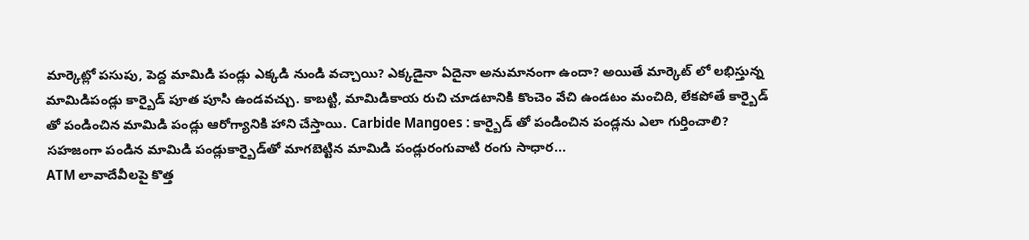మార్కెట్లో పసుపు, పెద్ద మామిడి పండ్లు ఎక్కడి నుండి వచ్చాయి? ఎక్కడైనా ఏదైనా అనుమానంగా ఉందా? అయితే మార్కెట్ లో ల‌భిస్తున్న మామిడిపండ్లు కార్బైడ్ పూత పూసి ఉండవచ్చు. కాబట్టి, మామిడికాయ రుచి చూడటానికి కొంచెం వేచి ఉండటం మంచిది, లేకపోతే కార్బైడ్ తో పండించిన మామిడి పండ్లు ఆరోగ్యానికి హాని చేస్తాయి. Carbide Mangoes : కార్బైడ్ తో పండించిన పండ్లను ఎలా గుర్తించాలి? సహజంగా పండిన మామిడి పండ్లుకార్బైడ్‌తో మాగబెట్టిన మామిడి పండ్లురంగువాటి రంగు సాధార...
ATM లావాదేవీలపై కొత్త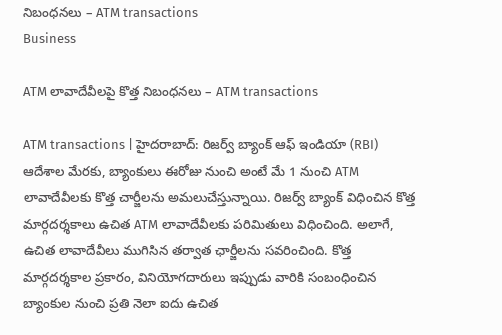నిబంధనలు – ATM transactions
Business

ATM లావాదేవీలపై కొత్త నిబంధనలు – ATM transactions

ATM transactions | హైదరాబాద్: రిజర్వ్ బ్యాంక్ ఆఫ్ ఇండియా (RBI) ఆదేశాల మేరకు, బ్యాంకులు ఈరోజు నుంచి అంటే మే 1 నుంచి ATM లావాదేవీలకు కొత్త చార్జీలను అమలుచేస్తున్నాయి. రిజర్వ్ బ్యాంక్ విధించిన కొత్త మార్గదర్శకాలు ఉచిత ATM లావాదేవీలకు పరిమితులు విధించింది. అలాగే, ఉచిత లావాదేవీలు ముగిసిన తర్వాత ఛార్జీలను సవరించింది. కొత్త మార్గదర్శకాల ప్రకారం, వినియోగదారులు ఇప్పుడు వారికి సంబంధించిన బ్యాంకుల నుంచి ప్రతి నెలా ఐదు ఉచిత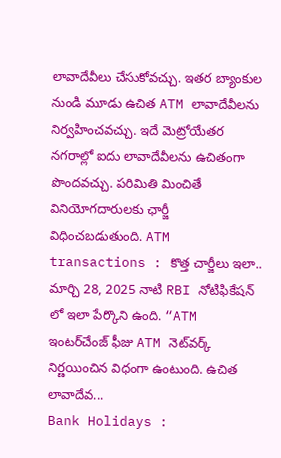లావాదేవీలు చేసుకోవచ్చు. ఇతర బ్యాంకుల నుండి మూడు ఉచిత ATM లావాదేవీలను నిర్వహించవచ్చు. ఇదే మెట్రోయేతర నగరాల్లో ఐదు లావాదేవీలను ఉచితంగా పొందవచ్చు. పరిమితి మించితే వినియోగదారులకు ఛార్జీ విధించబడుతుంది. ATM transactions : కొత్త చార్జీలు ఇలా.. మార్చి 28, 2025 నాటి RBI నోటిఫికేషన్ లో ఇలా పేర్కొని ఉంది. “ATM ఇంటర్‌చేంజ్ ఫీజు ATM నెట్‌వర్క్ నిర్ణయించిన విధంగా ఉంటుంది. ఉచిత లావాదేవ...
Bank Holidays :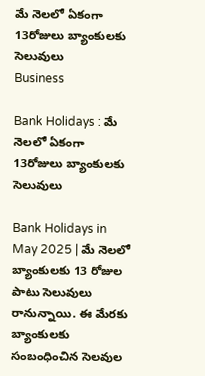మే నెలలో ఏకంగా 13రోజులు బ్యాంకులకు సెలువులు
Business

Bank Holidays : మే నెలలో ఏకంగా 13రోజులు బ్యాంకులకు సెలువులు

Bank Holidays in May 2025 | మే నెలలో బ్యాంకులకు 13 రోజుల పాటు సెలువులు రానున్నాయి. ఈ మేరకు బ్యాంకులకు సంబంధించిన సెలవుల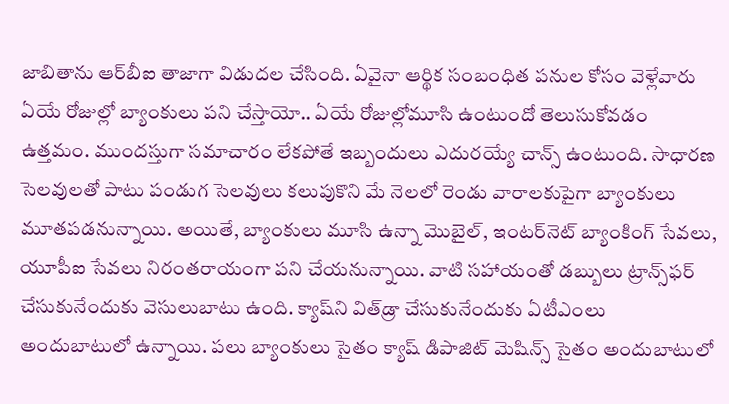జాబితాను ఆర్‌బీఐ తాజాగా విడుదల చేసింది. ఏవైనా ఆర్థిక సంబంధిత పనుల కోసం వెళ్లేవారు ఏయే రోజుల్లో బ్యాంకులు పని చేస్తాయో.. ఏయే రోజుల్లోమూసి ఉంటుందో తెలుసుకోవడం ఉత్తమం. ముందస్తుగా సమాచారం లేకపోతే ఇబ్బందులు ఎదురయ్యే చాన్స్ ఉంటుంది. సాధారణ సెలవులతో పాటు పండుగ సెలవులు కలుపుకొని మే నెలలో రెండు వారాలకుపైగా బ్యాంకులు మూతపడనున్నాయి. అయితే, బ్యాంకులు మూసి ఉన్నా మొబైల్, ఇంటర్‌నెట్‌ బ్యాంకింగ్‌ సేవలు, యూపీఐ సేవలు నిరంతరాయంగా పని చేయనున్నాయి. వాటి సహాయంతో డబ్బులు ట్రాన్స్‌ఫర్‌ చేసుకునేందుకు వెసులుబాటు ఉంది. క్యాష్‌ని విత్‌డ్రా చేసుకునేందుకు ఏటీఎంలు అందుబాటులో ఉన్నాయి. పలు బ్యాంకులు సైతం క్యాష్‌ డిపాజిట్‌ మెషిన్స్‌ సైతం అందుబాటులో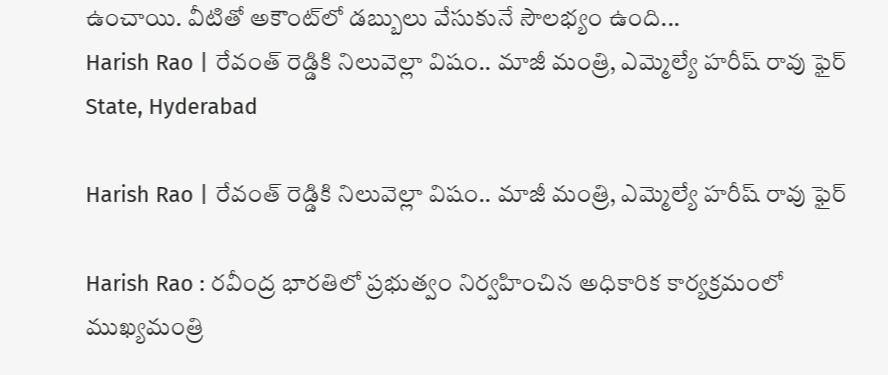ఉంచాయి. వీటితో అకౌంట్‌లో డబ్బులు వేసుకునే సౌలభ్యం ఉంది...
Harish Rao | రేవంత్ రెడ్డికి నిలువెల్లా విషం.. మాజీ మంత్రి, ఎమ్మెల్యే హరీష్ రావు ఫైర్
State, Hyderabad

Harish Rao | రేవంత్ రెడ్డికి నిలువెల్లా విషం.. మాజీ మంత్రి, ఎమ్మెల్యే హరీష్ రావు ఫైర్

Harish Rao : రవీంద్ర భారతిలో ప్రభుత్వం నిర్వహించిన అధికారిక కార్యక్రమంలో ముఖ్యమంత్రి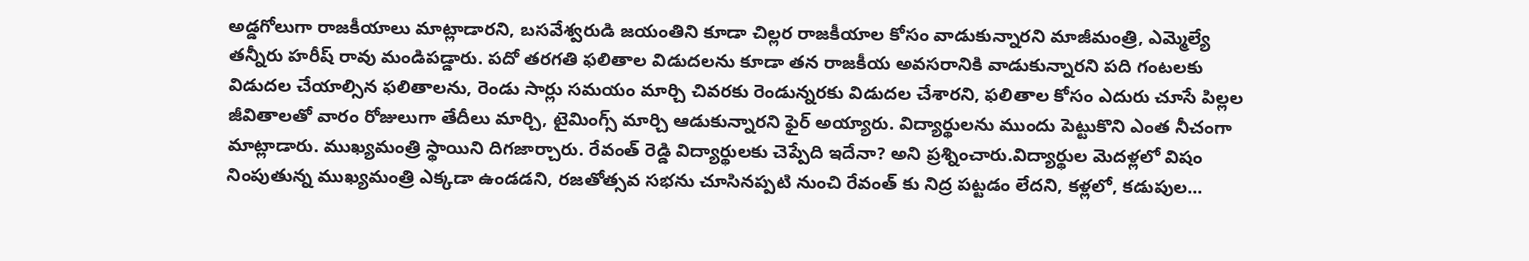అడ్డగోలుగా రాజకీయాలు మాట్లాడారని, బసవేశ్వరుడి జయంతిని కూడా చిల్లర రాజకీయాల కోసం వాడుకున్నారని మాజీమంత్రి, ఎమ్మెల్యే తన్నీరు హరీష్ రావు మండిపడ్డారు. పదో తరగతి ఫలితాల విడుదలను కూడా తన రాజకీయ అవసరానికి వాడుకున్నారని పది గంటలకు విడుదల చేయాల్సిన ఫలితాలను, రెండు సార్లు సమయం మార్చి చివరకు రెండున్నరకు విడుదల చేశారని, ఫలితాల కోసం ఎదురు చూసే పిల్లల జీవితాలతో వారం రోజులుగా తేదీలు మార్చి, టైమింగ్స్ మార్చి ఆడుకున్నారని ఫైర్ అయ్యారు. విద్యార్థులను ముందు పెట్టుకొని ఎంత నీచంగా మాట్లాడారు. ముఖ్యమంత్రి స్థాయిని దిగజార్చారు. రేవంత్ రెడ్డి విద్యార్థులకు చెప్పేది ఇదేనా? అని ప్రశ్నించారు.విద్యార్థుల మెదళ్లలో విషం నింపుతున్న ముఖ్యమంత్రి ఎక్కడా ఉండడని, రజతోత్సవ సభను చూసినప్పటి నుంచి రేవంత్ కు నిద్ర పట్టడం లేదని, కళ్లలో, కడుపుల...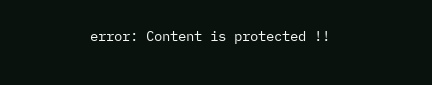error: Content is protected !!